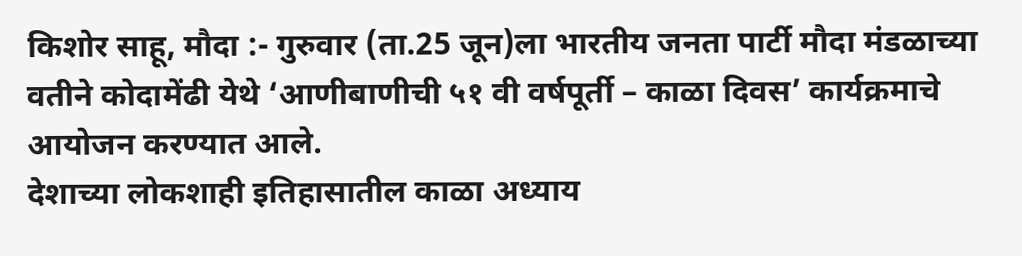किशोर साहू, मौदा :- गुरुवार (ता.25 जून)ला भारतीय जनता पार्टी मौदा मंडळाच्या वतीने कोदामेंढी येथे ‘आणीबाणीची ५१ वी वर्षपूर्ती – काळा दिवस’ कार्यक्रमाचे आयोजन करण्यात आले.
देशाच्या लोकशाही इतिहासातील काळा अध्याय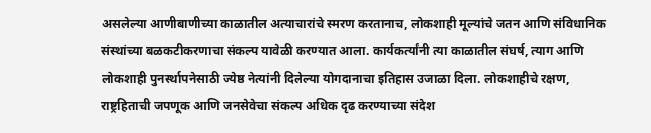असलेल्या आणीबाणीच्या काळातील अत्याचारांचे स्मरण करतानाच, लोकशाही मूल्यांचे जतन आणि संविधानिक संस्थांच्या बळकटीकरणाचा संकल्प यावेळी करण्यात आला. कार्यकर्त्यांनी त्या काळातील संघर्ष, त्याग आणि लोकशाही पुनर्स्थापनेसाठी ज्येष्ठ नेत्यांनी दिलेल्या योगदानाचा इतिहास उजाळा दिला. लोकशाहीचे रक्षण, राष्ट्रहिताची जपणूक आणि जनसेवेचा संकल्प अधिक दृढ करण्याच्या संदेश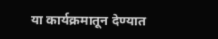या कार्यक्रमातून देण्यात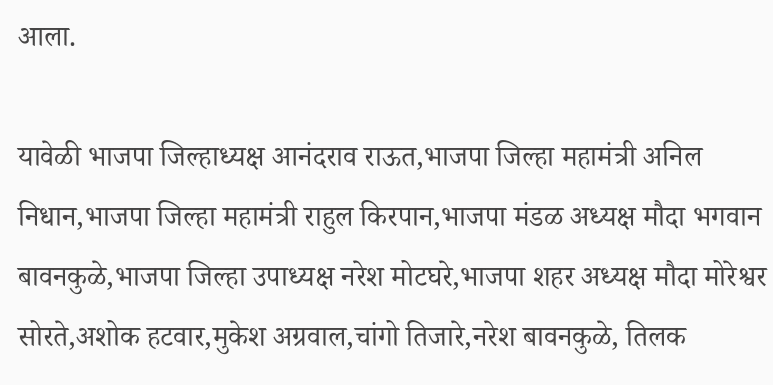आला.

यावेळी भाजपा जिल्हाध्यक्ष आनंदराव राऊत,भाजपा जिल्हा महामंत्री अनिल निधान,भाजपा जिल्हा महामंत्री राहुल किरपान,भाजपा मंडळ अध्यक्ष मौदा भगवान बावनकुळे,भाजपा जिल्हा उपाध्यक्ष नरेश मोटघरे,भाजपा शहर अध्यक्ष मौदा मोरेश्वर सोरते,अशोक हटवार,मुकेश अग्रवाल,चांगो तिजारे,नरेश बावनकुळे, तिलक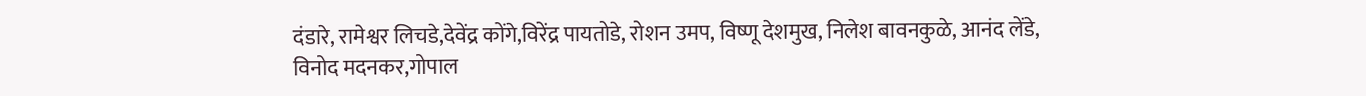दंडारे, रामेश्वर लिचडे,देवेंद्र कोंगे,विरेंद्र पायतोडे, रोशन उमप, विष्णू देशमुख, निलेश बावनकुळे, आनंद लेंडे,
विनोद मदनकर,गोपाल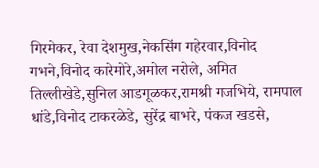गिरमेकर, रेवा देशमुख,नेकसिंग गहेरवार,विनोद गभने,विनोद कारेमोरे,अमोल नरोले, अमित तिल्लीखेडे,सुनिल आडगूळकर,रामश्री गजभिये, रामपाल धांडे,विनोद टाकरळेडे, सुरेंद्र बाभरे, पंकज खडसे,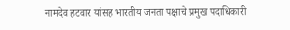नामदेव हटवार यांसह भारतीय जनता पक्षाचे प्रमुख पदाधिकारी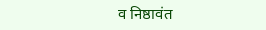व निष्ठावंत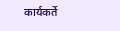कार्यकर्ते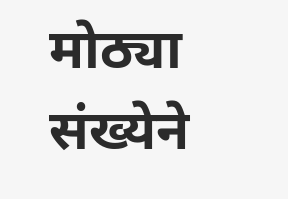मोठ्या संख्येने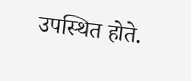उपस्थित होते.